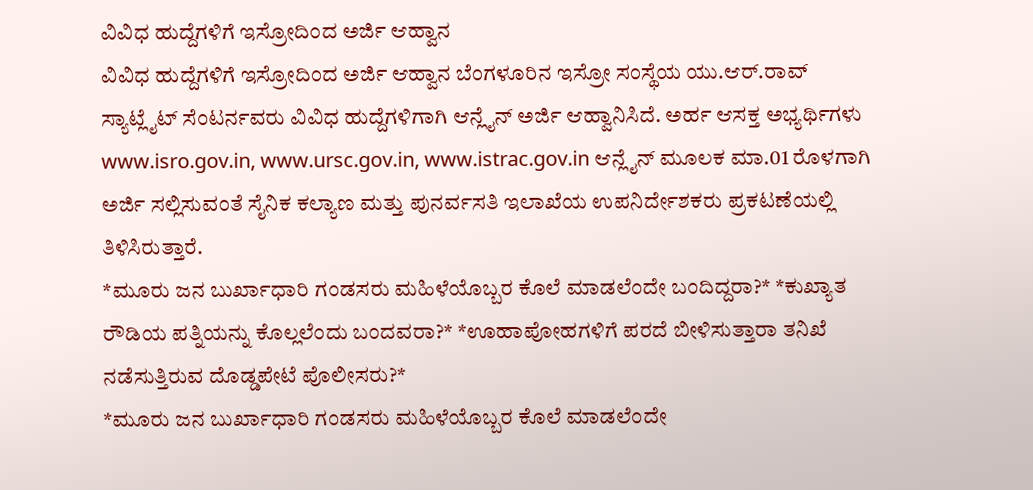ವಿವಿಧ ಹುದ್ದೆಗಳಿಗೆ ಇಸ್ರೋದಿಂದ ಅರ್ಜಿ ಆಹ್ವಾನ
ವಿವಿಧ ಹುದ್ದೆಗಳಿಗೆ ಇಸ್ರೋದಿಂದ ಅರ್ಜಿ ಆಹ್ವಾನ ಬೆಂಗಳೂರಿನ ಇಸ್ರೋ ಸಂಸ್ಥೆಯ ಯು.ಆರ್.ರಾವ್ ಸ್ಯಾಟ್ಲೈಟ್ ಸೆಂಟರ್ನವರು ವಿವಿಧ ಹುದ್ದೆಗಳಿಗಾಗಿ ಆನ್ಲೈನ್ ಅರ್ಜಿ ಆಹ್ವಾನಿಸಿದೆ. ಅರ್ಹ ಆಸಕ್ತ ಅಭ್ಯರ್ಥಿಗಳು www.isro.gov.in, www.ursc.gov.in, www.istrac.gov.in ಆನ್ಲೈನ್ ಮೂಲಕ ಮಾ.01 ರೊಳಗಾಗಿ ಅರ್ಜಿ ಸಲ್ಲಿಸುವಂತೆ ಸೈನಿಕ ಕಲ್ಯಾಣ ಮತ್ತು ಪುನರ್ವಸತಿ ಇಲಾಖೆಯ ಉಪನಿರ್ದೇಶಕರು ಪ್ರಕಟಣೆಯಲ್ಲಿ ತಿಳಿಸಿರುತ್ತಾರೆ.
*ಮೂರು ಜನ ಬುರ್ಖಾಧಾರಿ ಗಂಡಸರು ಮಹಿಳೆಯೊಬ್ಬರ ಕೊಲೆ ಮಾಡಲೆಂದೇ ಬಂದಿದ್ದರಾ?* *ಕುಖ್ಯಾತ ರೌಡಿಯ ಪತ್ನಿಯನ್ನು ಕೊಲ್ಲಲೆಂದು ಬಂದವರಾ?* *ಊಹಾಪೋಹಗಳಿಗೆ ಪರದೆ ಬೀಳಿಸುತ್ತಾರಾ ತನಿಖೆ ನಡೆಸುತ್ತಿರುವ ದೊಡ್ಡಪೇಟೆ ಪೊಲೀಸರು?*
*ಮೂರು ಜನ ಬುರ್ಖಾಧಾರಿ ಗಂಡಸರು ಮಹಿಳೆಯೊಬ್ಬರ ಕೊಲೆ ಮಾಡಲೆಂದೇ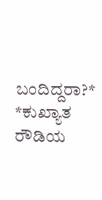ಬಂದಿದ್ದರಾ?* *ಕುಖ್ಯಾತ ರೌಡಿಯ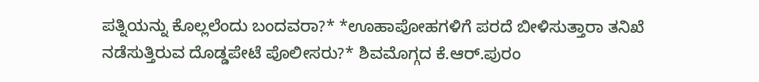ಪತ್ನಿಯನ್ನು ಕೊಲ್ಲಲೆಂದು ಬಂದವರಾ?* *ಊಹಾಪೋಹಗಳಿಗೆ ಪರದೆ ಬೀಳಿಸುತ್ತಾರಾ ತನಿಖೆ ನಡೆಸುತ್ತಿರುವ ದೊಡ್ಡಪೇಟೆ ಪೊಲೀಸರು?* ಶಿವಮೊಗ್ಗದ ಕೆ.ಆರ್.ಪುರಂ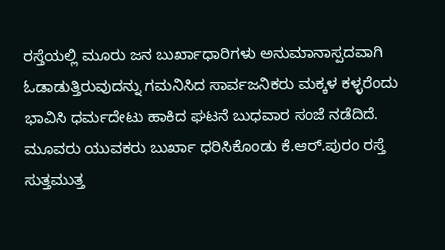ರಸ್ತೆಯಲ್ಲಿ ಮೂರು ಜನ ಬುರ್ಖಾಧಾರಿಗಳು ಅನುಮಾನಾಸ್ಪದವಾಗಿ ಓಡಾಡುತ್ತಿರುವುದನ್ನು ಗಮನಿಸಿದ ಸಾರ್ವಜನಿಕರು ಮಕ್ಕಳ ಕಳ್ಳರೆಂದು ಭಾವಿಸಿ ಧರ್ಮದೇಟು ಹಾಕಿದ ಘಟನೆ ಬುಧವಾರ ಸಂಜೆ ನಡೆದಿದೆ. ಮೂವರು ಯುವಕರು ಬುರ್ಖಾ ಧರಿಸಿಕೊಂಡು ಕೆ.ಆರ್.ಪುರಂ ರಸ್ತೆ ಸುತ್ತಮುತ್ತ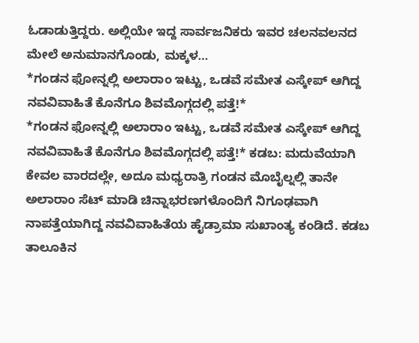ಓಡಾಡುತ್ತಿದ್ದರು. ಅಲ್ಲಿಯೇ ಇದ್ದ ಸಾರ್ವಜನಿಕರು ಇವರ ಚಲನವಲನದ ಮೇಲೆ ಅನುಮಾನಗೊಂಡು, ಮಕ್ಕಳ…
*ಗಂಡನ ಫೋನ್ನಲ್ಲಿ ಅಲಾರಾಂ ಇಟ್ಟು, ಒಡವೆ ಸಮೇತ ಎಸ್ಕೇಪ್ ಆಗಿದ್ದ ನವವಿವಾಹಿತೆ ಕೊನೆಗೂ ಶಿವಮೊಗ್ಗದಲ್ಲಿ ಪತ್ತೆ!*
*ಗಂಡನ ಫೋನ್ನಲ್ಲಿ ಅಲಾರಾಂ ಇಟ್ಟು, ಒಡವೆ ಸಮೇತ ಎಸ್ಕೇಪ್ ಆಗಿದ್ದ ನವವಿವಾಹಿತೆ ಕೊನೆಗೂ ಶಿವಮೊಗ್ಗದಲ್ಲಿ ಪತ್ತೆ!* ಕಡಬ: ಮದುವೆಯಾಗಿ ಕೇವಲ ವಾರದಲ್ಲೇ, ಅದೂ ಮಧ್ಯರಾತ್ರಿ ಗಂಡನ ಮೊಬೈಲ್ನಲ್ಲಿ ತಾನೇ ಅಲಾರಾಂ ಸೆಟ್ ಮಾಡಿ ಚಿನ್ನಾಭರಣಗಳೊಂದಿಗೆ ನಿಗೂಢವಾಗಿ ನಾಪತ್ತೆಯಾಗಿದ್ದ ನವವಿವಾಹಿತೆಯ ಹೈಡ್ರಾಮಾ ಸುಖಾಂತ್ಯ ಕಂಡಿದೆ. ಕಡಬ ತಾಲೂಕಿನ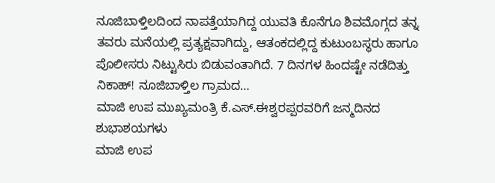ನೂಜಿಬಾಳ್ತಿಲದಿಂದ ನಾಪತ್ತೆಯಾಗಿದ್ದ ಯುವತಿ ಕೊನೆಗೂ ಶಿವಮೊಗ್ಗದ ತನ್ನ ತವರು ಮನೆಯಲ್ಲಿ ಪ್ರತ್ಯಕ್ಷವಾಗಿದ್ದು, ಆತಂಕದಲ್ಲಿದ್ದ ಕುಟುಂಬಸ್ಥರು ಹಾಗೂ ಪೊಲೀಸರು ನಿಟ್ಟುಸಿರು ಬಿಡುವಂತಾಗಿದೆ. 7 ದಿನಗಳ ಹಿಂದಷ್ಟೇ ನಡೆದಿತ್ತು ನಿಕಾಹ್! ನೂಜಿಬಾಳ್ತಿಲ ಗ್ರಾಮದ…
ಮಾಜಿ ಉಪ ಮುಖ್ಯಮಂತ್ರಿ ಕೆ.ಎಸ್.ಈಶ್ವರಪ್ಪರವರಿಗೆ ಜನ್ಮದಿನದ ಶುಭಾಶಯಗಳು
ಮಾಜಿ ಉಪ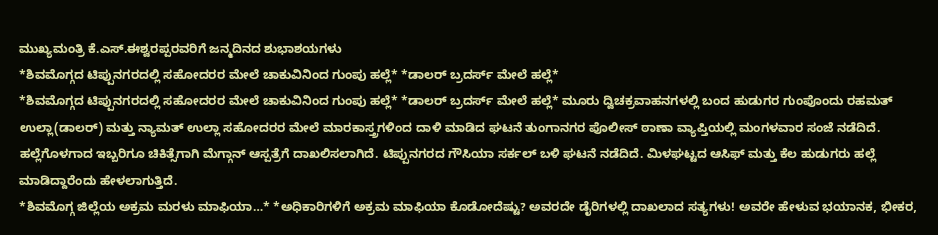ಮುಖ್ಯಮಂತ್ರಿ ಕೆ.ಎಸ್.ಈಶ್ವರಪ್ಪರವರಿಗೆ ಜನ್ಮದಿನದ ಶುಭಾಶಯಗಳು
*ಶಿವಮೊಗ್ಗದ ಟಿಪ್ಪುನಗರದಲ್ಲಿ ಸಹೋದರರ ಮೇಲೆ ಚಾಕುವಿನಿಂದ ಗುಂಪು ಹಲ್ಲೆ* *ಡಾಲರ್ ಬ್ರದರ್ಸ್ ಮೇಲೆ ಹಲ್ಲೆ*
*ಶಿವಮೊಗ್ಗದ ಟಿಪ್ಪುನಗರದಲ್ಲಿ ಸಹೋದರರ ಮೇಲೆ ಚಾಕುವಿನಿಂದ ಗುಂಪು ಹಲ್ಲೆ* *ಡಾಲರ್ ಬ್ರದರ್ಸ್ ಮೇಲೆ ಹಲ್ಲೆ* ಮೂರು ದ್ವಿಚಕ್ರವಾಹನಗಳಲ್ಲಿ ಬಂದ ಹುಡುಗರ ಗುಂಪೊಂದು ರಹಮತ್ ಉಲ್ಲಾ(ಡಾಲರ್) ಮತ್ತು ನ್ಯಾಮತ್ ಉಲ್ಲಾ ಸಹೋದರರ ಮೇಲೆ ಮಾರಕಾಸ್ತ್ರಗಳಿಂದ ದಾಳಿ ಮಾಡಿದ ಘಟನೆ ತುಂಗಾನಗರ ಪೊಲೀಸ್ ಠಾಣಾ ವ್ಯಾಪ್ತಿಯಲ್ಲಿ ಮಂಗಳವಾರ ಸಂಜೆ ನಡೆದಿದೆ. ಹಲ್ಲೆಗೊಳಗಾದ ಇಬ್ಬರಿಗೂ ಚಿಕಿತ್ಸೆಗಾಗಿ ಮೆಗ್ಗಾನ್ ಆಸ್ಪತ್ರೆಗೆ ದಾಖಲಿಸಲಾಗಿದೆ. ಟಿಪ್ಪುನಗರದ ಗೌಸಿಯಾ ಸರ್ಕಲ್ ಬಳಿ ಘಟನೆ ನಡೆದಿದೆ. ಮಿಳಘಟ್ಟದ ಆಸಿಫ್ ಮತ್ತು ಕೆಲ ಹುಡುಗರು ಹಲ್ಲೆ ಮಾಡಿದ್ದಾರೆಂದು ಹೇಳಲಾಗುತ್ತಿದೆ.
*ಶಿವಮೊಗ್ಗ ಜಿಲ್ಲೆಯ ಅಕ್ರಮ ಮರಳು ಮಾಫಿಯಾ…* *ಅಧಿಕಾರಿಗಳಿಗೆ ಅಕ್ರಮ ಮಾಫಿಯಾ ಕೊಡೋದೆಷ್ಟು? ಅವರದೇ ಡೈರಿಗಳಲ್ಲಿ ದಾಖಲಾದ ಸತ್ಯಗಳು! ಅವರೇ ಹೇಳುವ ಭಯಾನಕ, ಭೀಕರ,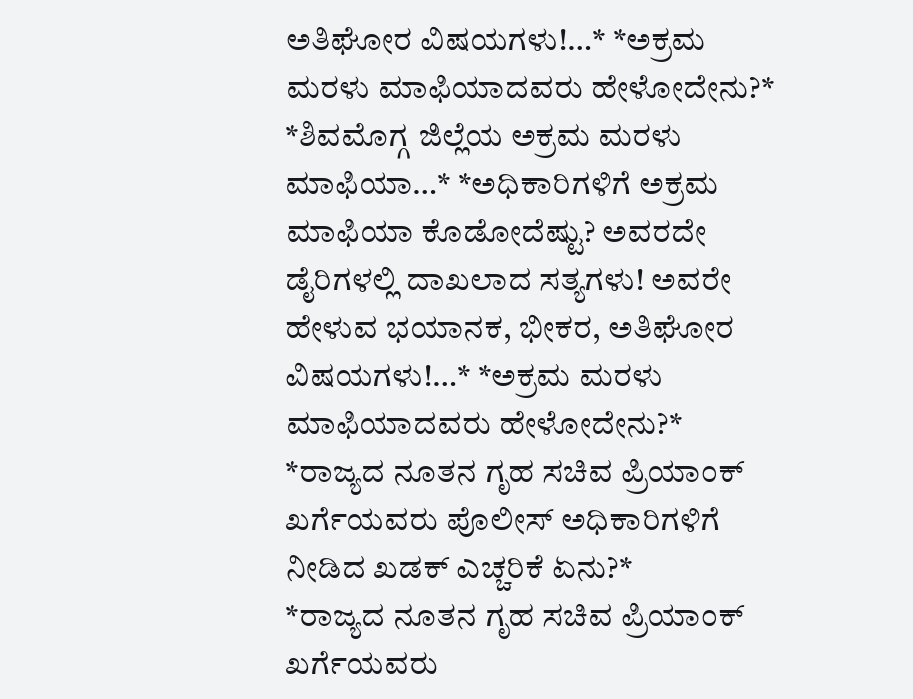ಅತಿಘೋರ ವಿಷಯಗಳು!…* *ಅಕ್ರಮ ಮರಳು ಮಾಫಿಯಾದವರು ಹೇಳೋದೇನು?*
*ಶಿವಮೊಗ್ಗ ಜಿಲ್ಲೆಯ ಅಕ್ರಮ ಮರಳು ಮಾಫಿಯಾ…* *ಅಧಿಕಾರಿಗಳಿಗೆ ಅಕ್ರಮ ಮಾಫಿಯಾ ಕೊಡೋದೆಷ್ಟು? ಅವರದೇ ಡೈರಿಗಳಲ್ಲಿ ದಾಖಲಾದ ಸತ್ಯಗಳು! ಅವರೇ ಹೇಳುವ ಭಯಾನಕ, ಭೀಕರ, ಅತಿಘೋರ ವಿಷಯಗಳು!…* *ಅಕ್ರಮ ಮರಳು ಮಾಫಿಯಾದವರು ಹೇಳೋದೇನು?*
*ರಾಜ್ಯದ ನೂತನ ಗೃಹ ಸಚಿವ ಪ್ರಿಯಾಂಕ್ ಖರ್ಗೆಯವರು ಪೊಲೀಸ್ ಅಧಿಕಾರಿಗಳಿಗೆ ನೀಡಿದ ಖಡಕ್ ಎಚ್ಚರಿಕೆ ಏನು?*
*ರಾಜ್ಯದ ನೂತನ ಗೃಹ ಸಚಿವ ಪ್ರಿಯಾಂಕ್ ಖರ್ಗೆಯವರು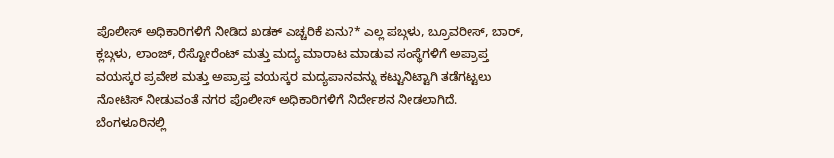ಪೊಲೀಸ್ ಅಧಿಕಾರಿಗಳಿಗೆ ನೀಡಿದ ಖಡಕ್ ಎಚ್ಚರಿಕೆ ಏನು?* ಎಲ್ಲ ಪಬ್ಗಳು, ಬ್ರೂವರೀಸ್, ಬಾರ್, ಕ್ಲಬ್ಗಳು, ಲಾಂಜ್, ರೆಸ್ಟೋರೆಂಟ್ ಮತ್ತು ಮದ್ಯ ಮಾರಾಟ ಮಾಡುವ ಸಂಸ್ಥೆಗಳಿಗೆ ಅಪ್ರಾಪ್ತ ವಯಸ್ಕರ ಪ್ರವೇಶ ಮತ್ತು ಅಪ್ರಾಪ್ತ ವಯಸ್ಕರ ಮದ್ಯಪಾನವನ್ನು ಕಟ್ಟುನಿಟ್ಟಾಗಿ ತಡೆಗಟ್ಟಲು ನೋಟಿಸ್ ನೀಡುವಂತೆ ನಗರ ಪೊಲೀಸ್ ಅಧಿಕಾರಿಗಳಿಗೆ ನಿರ್ದೇಶನ ನೀಡಲಾಗಿದೆ. ಬೆಂಗಳೂರಿನಲ್ಲಿ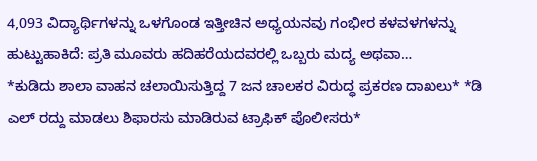4,093 ವಿದ್ಯಾರ್ಥಿಗಳನ್ನು ಒಳಗೊಂಡ ಇತ್ತೀಚಿನ ಅಧ್ಯಯನವು ಗಂಭೀರ ಕಳವಳಗಳನ್ನು ಹುಟ್ಟುಹಾಕಿದೆ: ಪ್ರತಿ ಮೂವರು ಹದಿಹರೆಯದವರಲ್ಲಿ ಒಬ್ಬರು ಮದ್ಯ ಅಥವಾ…
*ಕುಡಿದು ಶಾಲಾ ವಾಹನ ಚಲಾಯಿಸುತ್ತಿದ್ದ 7 ಜನ ಚಾಲಕರ ವಿರುದ್ಧ ಪ್ರಕರಣ ದಾಖಲು* *ಡಿ ಎಲ್ ರದ್ದು ಮಾಡಲು ಶಿಫಾರಸು ಮಾಡಿರುವ ಟ್ರಾಫಿಕ್ ಪೊಲೀಸರು*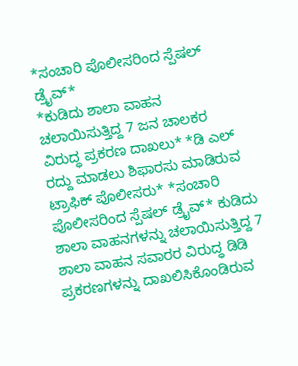*ಸಂಚಾರಿ ಪೊಲೀಸರಿಂದ ಸ್ಪೆಷಲ್ ಡ್ರೈವ್*
*ಕುಡಿದು ಶಾಲಾ ವಾಹನ ಚಲಾಯಿಸುತ್ತಿದ್ದ 7 ಜನ ಚಾಲಕರ ವಿರುದ್ಧ ಪ್ರಕರಣ ದಾಖಲು* *ಡಿ ಎಲ್ ರದ್ದು ಮಾಡಲು ಶಿಫಾರಸು ಮಾಡಿರುವ ಟ್ರಾಫಿಕ್ ಪೊಲೀಸರು* *ಸಂಚಾರಿ ಪೊಲೀಸರಿಂದ ಸ್ಪೆಷಲ್ ಡ್ರೈವ್* ಕುಡಿದು ಶಾಲಾ ವಾಹನಗಳನ್ನು ಚಲಾಯಿಸುತ್ತಿದ್ದ 7 ಶಾಲಾ ವಾಹನ ಸವಾರರ ವಿರುದ್ಧ ಡಿಡಿ ಪ್ರಕರಣಗಳನ್ನು ದಾಖಲಿಸಿಕೊಂಡಿರುವ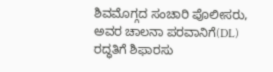ಶಿವಮೊಗ್ಗದ ಸಂಚಾರಿ ಪೊಲೀಸರು, ಅವರ ಚಾಲನಾ ಪರವಾನಿಗೆ(DL) ರದ್ಧತಿಗೆ ಶಿಫಾರಸು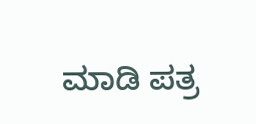ಮಾಡಿ ಪತ್ರ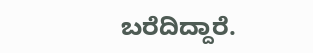ಬರೆದಿದ್ದಾರೆ.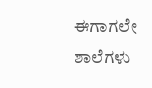ಈಗಾಗಲೇ ಶಾಲೆಗಳು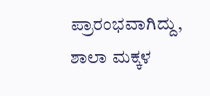ಪ್ರಾರಂಭವಾಗಿದ್ದು, ಶಾಲಾ ಮಕ್ಕಳ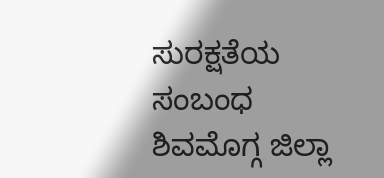ಸುರಕ್ಷತೆಯ ಸಂಬಂಧ ಶಿವಮೊಗ್ಗ ಜಿಲ್ಲಾ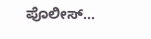ಪೊಲೀಸ್…